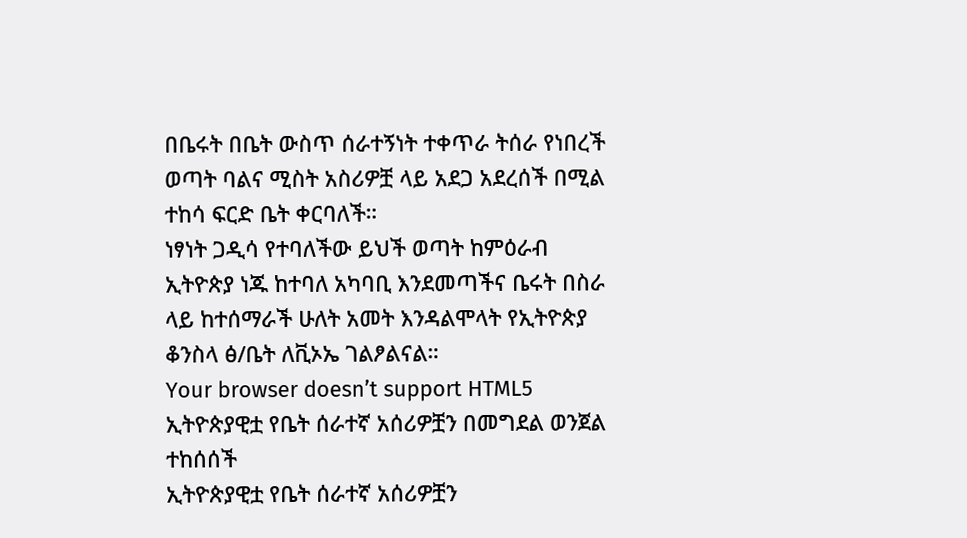በቤሩት በቤት ውስጥ ሰራተኝነት ተቀጥራ ትሰራ የነበረች ወጣት ባልና ሚስት አስሪዎቿ ላይ አደጋ አደረሰች በሚል ተከሳ ፍርድ ቤት ቀርባለች።
ነፃነት ጋዲሳ የተባለችው ይህች ወጣት ከምዕራብ ኢትዮጵያ ነጁ ከተባለ አካባቢ እንደመጣችና ቤሩት በስራ ላይ ከተሰማራች ሁለት አመት እንዳልሞላት የኢትዮጵያ ቆንስላ ፅ/ቤት ለቪኦኤ ገልፆልናል።
Your browser doesn’t support HTML5
ኢትዮጵያዊቷ የቤት ሰራተኛ አሰሪዎቿን በመግደል ወንጀል ተከሰሰች
ኢትዮጵያዊቷ የቤት ሰራተኛ አሰሪዎቿን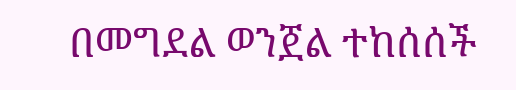በመግደል ወንጀል ተከሰሰች